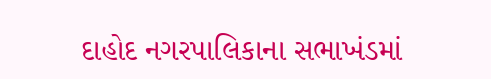દાહોદ નગરપાલિકાના સભાખંડમાં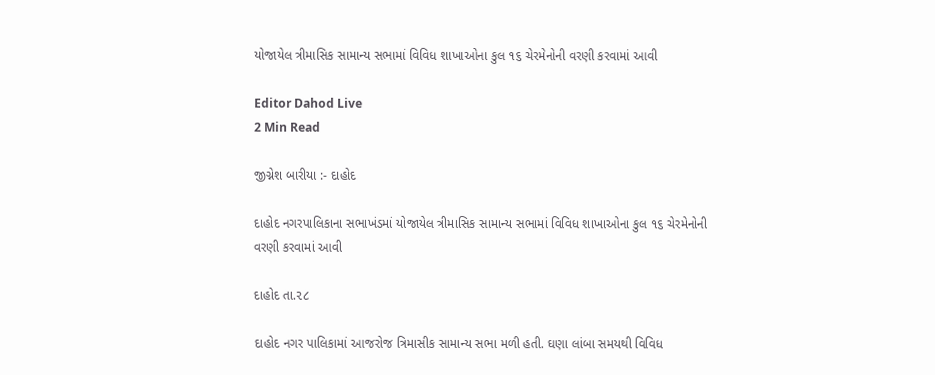યોજાયેલ ત્રીમાસિક સામાન્ય સભામાં વિવિધ શાખાઓના કુલ ૧૬ ચેરમેનોની વરણી કરવામાં આવી

Editor Dahod Live
2 Min Read

જીગ્નેશ બારીયા :- દાહોદ

દાહોદ નગરપાલિકાના સભાખંડમાં યોજાયેલ ત્રીમાસિક સામાન્ય સભામાં વિવિધ શાખાઓના કુલ ૧૬ ચેરમેનોની વરણી કરવામાં આવી

દાહોદ તા.૨૮

દાહોદ નગર પાલિકામાં આજરોજ ત્રિમાસીક સામાન્ય સભા મળી હતી. ઘણા લાંબા સમયથી વિવિધ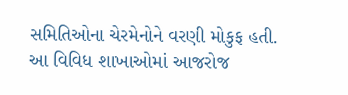સમિતિઓના ચેરમેનોને વરણી મોકુફ હતી. આ વિવિધ શાખાઓમાં આજરોજ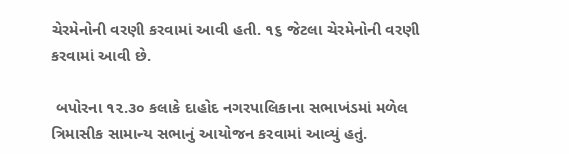ચેરમેનોની વરણી કરવામાં આવી હતી. ૧૬ જેટલા ચેરમેનોની વરણી કરવામાં આવી છે.

 બપોરના ૧૨.૩૦ કલાકે દાહોદ નગરપાલિકાના સભાખંડમાં મળેલ ત્રિમાસીક સામાન્ય સભાનું આયોજન કરવામાં આવ્યું હતું.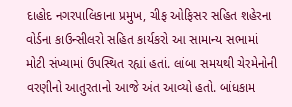દાહોદ નગરપાલિકાના પ્રમુખ, ચીફ ઓફિસર સહિત શહેરના વોર્ડના કાઉન્સીલરો સહિત કાર્યકરો આ સામાન્ય સભામાં મોટી સંખ્યામાં ઉપસ્થિત રહ્યાં હતાં. લાંબા સમયથી ચેરમેનોની વરણીનો આતુરતાનો આજે અંત આવ્યો હતો. બાંધકામ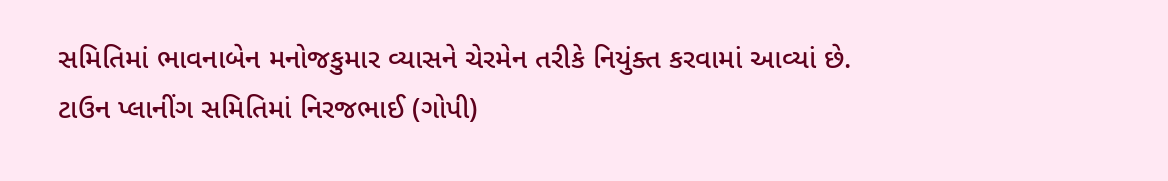સમિતિમાં ભાવનાબેન મનોજકુમાર વ્યાસને ચેરમેન તરીકે નિયુંક્ત કરવામાં આવ્યાં છે. ટાઉન પ્લાનીંગ સમિતિમાં નિરજભાઈ (ગોપી)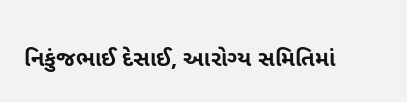નિકુંજભાઈ દેસાઈ, આરોગ્ય સમિતિમાં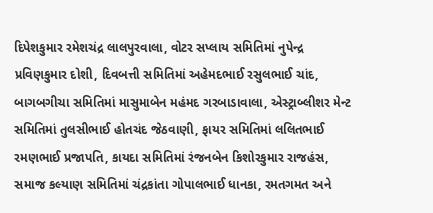દિપેશકુમાર રમેશચંદ્ર લાલપુરવાલા, વોટર સપ્લાય સમિતિમાં નુપેન્દ્ર પ્રવિણકુમાર દોશી, દિવબત્તી સમિતિમાં અહેમદભાઈ રસુલભાઈ ચાંદ, બાગબગીચા સમિતિમાં માસુમાબેન મહંમદ ગરબાડાવાલા, એસ્ટ્રાબ્લીશર મેન્ટ સમિતિમાં તુલસીભાઈ હોતચંદ જેઠવાણી, ફાયર સમિતિમાં લલિતભાઈ રમણભાઈ પ્રજાપતિ, કાયદા સમિતિમાં રંજનબેન કિશોરકુમાર રાજહંસ, સમાજ કલ્યાણ સમિતિમાં ચંદ્રકાંતા ગોપાલભાઈ ધાનકા, રમતગમત અને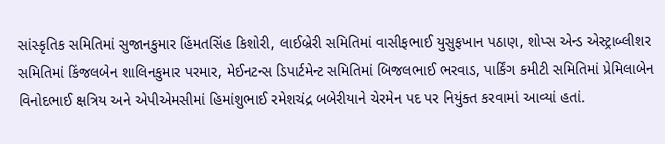સાંસ્કૃતિક સમિતિમાં સુજાનકુમાર હિંમતસિંહ કિશોરી, લાઈબ્રેરી સમિતિમાં વાસીફભાઈ યુસુફખાન પઠાણ, શોપ્સ એન્ડ એસ્ટ્રાબ્લીશર સમિતિમાં કિંજલબેન શાલિનકુમાર પરમાર, મેઈનટન્સ ડિપાર્ટમેન્ટ સમિતિમાં બિજલભાઈ ભરવાડ, પાર્કિંગ કમીટી સમિતિમાં પ્રેમિલાબેન વિનોદભાઈ ક્ષત્રિય અને એપીએમસીમાં હિમાંશુભાઈ રમેશચંદ્ર બબેરીયાને ચેરમેન પદ પર નિયુંક્ત કરવામાં આવ્યાં હતાં.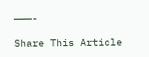———-

Share This Article